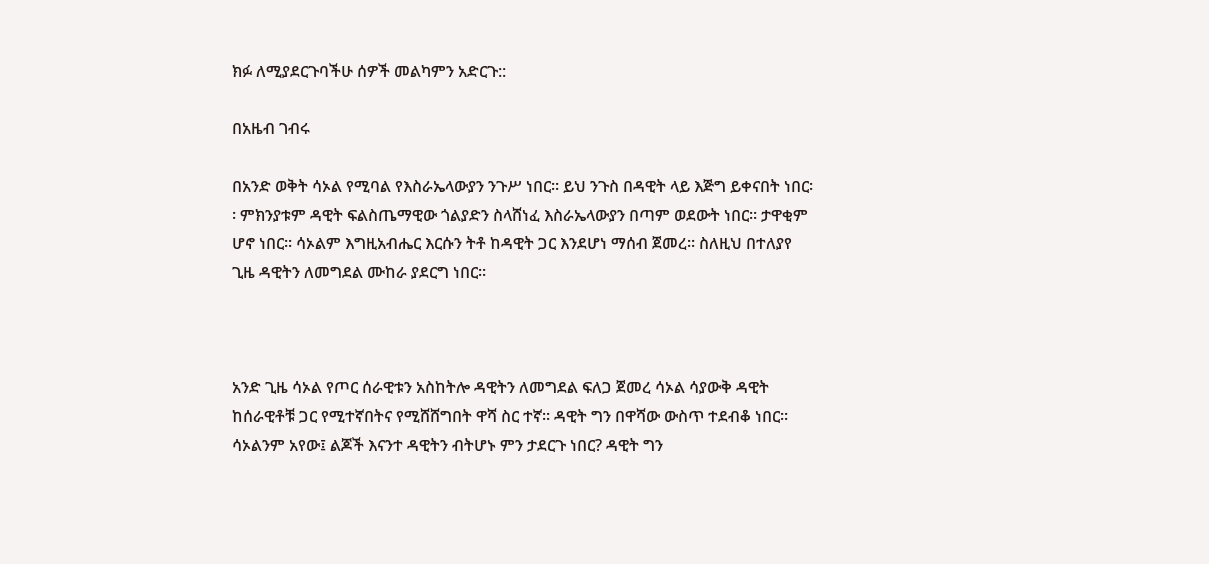ክፉ ለሚያደርጉባችሁ ሰዎች መልካምን አድርጉ::

በአዜብ ገብሩ

በአንድ ወቅት ሳኦል የሚባል የእስራኤላውያን ንጉሥ ነበር፡፡ ይህ ንጉስ በዳዊት ላይ እጅግ ይቀናበት ነበር፡፡ ምክንያቱም ዳዊት ፍልስጤማዊው ጎልያድን ስላሸነፈ እስራኤላውያን በጣም ወደውት ነበር፡፡ ታዋቂም ሆኖ ነበር፡፡ ሳኦልም እግዚአብሔር እርሱን ትቶ ከዳዊት ጋር እንደሆነ ማሰብ ጀመረ፡፡ ስለዚህ በተለያየ ጊዜ ዳዊትን ለመግደል ሙከራ ያደርግ ነበር፡፡



አንድ ጊዜ ሳኦል የጦር ሰራዊቱን አስከትሎ ዳዊትን ለመግደል ፍለጋ ጀመረ ሳኦል ሳያውቅ ዳዊት ከሰራዊቶቹ ጋር የሚተኛበትና የሚሸሸግበት ዋሻ ስር ተኛ፡፡ ዳዊት ግን በዋሻው ውስጥ ተደብቆ ነበር፡፡ ሳኦልንም አየው፤ ልጆች እናንተ ዳዊትን ብትሆኑ ምን ታደርጉ ነበር? ዳዊት ግን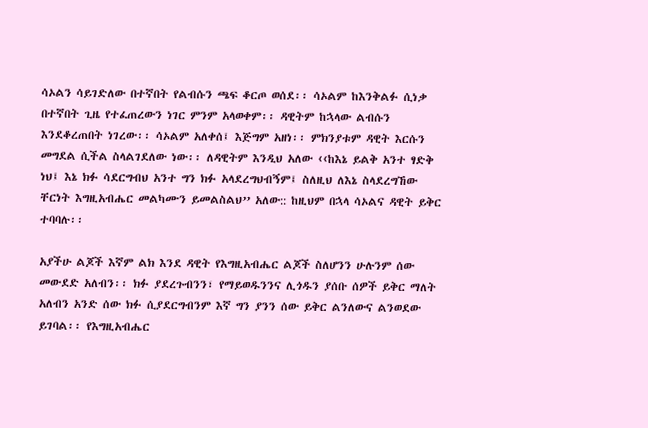ሳኦልን ሳይገድለው በተኛበት የልብሱን ጫፍ ቆርጦ ወሰደ፡፡ ሳኦልም ከእንቅልፉ ሲነቃ በተኛበት ጊዜ የተፈጠረውን ነገር ምንም አላወቀም፡፡ ዳዊትም ከኋላው ልብሱን እንደቆረጠበት ነገረው፡፡ ሳኦልም አለቀሰ፤ እጅግም አዘነ፡፡ ምክንያቱም ዳዊት እርሱን መግደል ሲችል ስላልገደለው ነው፡፡ ለዳዊትም እንዲህ አለው ‹‹ከእኔ ይልቅ አንተ ፃድቅ ነህ፤ እኔ ክፉ ሳደርግብህ አንተ ግን ክፉ አላደረግህብኝም፤ ስለዚህ ለእኔ ስላደረግኸው ቸርነት እግዚአብሔር መልካሙን ይመልስልህ’’ አለው:: ከዚህም በኋላ ሳኦልና ዳዊት ይቅር ተባባሉ፡፡

አያችሁ ልጆች እኛም ልክ እንደ ዳዊት የእግዚአብሔር ልጆች ስለሆንን ሁሉንም ሰው መውደድ አለብን፡፡ ክፉ ያደረጉብንን፣ የማይወዱንንና ሊጎዱን ያሰቡ ሰዎች ይቅር ማለት አለብን አንድ ሰው ክፉ ሲያደርግብንም እኛ ግን ያንን ሰው ይቅር ልንለውና ልንወደው ይገባል፡፡ የእግዚአብሔር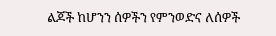ልጆች ከሆንን ሰዎችን የምንወድና ለሰዎች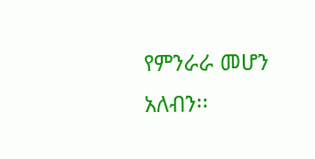የምንራራ መሆን አለብን፡፡